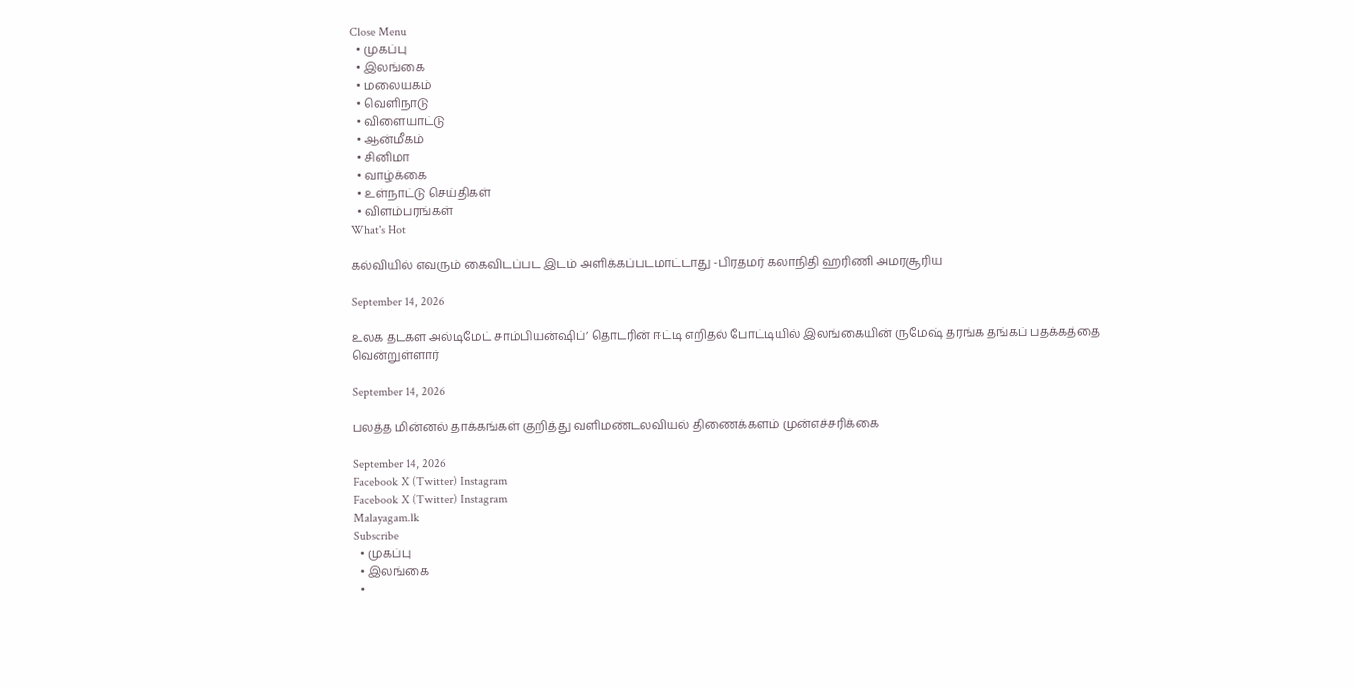Close Menu
  • முகப்பு
  • இலங்கை
  • மலையகம்
  • வெளிநாடு
  • விளையாட்டு
  • ஆன்மீகம்
  • சினிமா
  • வாழ்க்கை
  • உள்நாட்டு செய்திகள்
  • விளம்பரங்கள்
What's Hot

கல்வியில் எவரும் கைவிடப்பட இடம் அளிக்கப்படமாட்டாது -பிரதமர் கலாநிதி ஹரிணி அமரசூரிய

September 14, 2026

உலக தடகள அல்டிமேட் சாம்பியன்ஷிப்’ தொடரின் ஈட்டி எறிதல் போட்டியில் இலங்கையின் ருமேஷ் தரங்க தங்கப் பதக்கத்தை வென்றுள்ளார்

September 14, 2026

பலத்த மின்னல் தாக்கங்கள் குறித்து வளிமண்டலவியல் திணைக்களம் முன்எச்சரிக்கை

September 14, 2026
Facebook X (Twitter) Instagram
Facebook X (Twitter) Instagram
Malayagam.lk
Subscribe
  • முகப்பு
  • இலங்கை
  •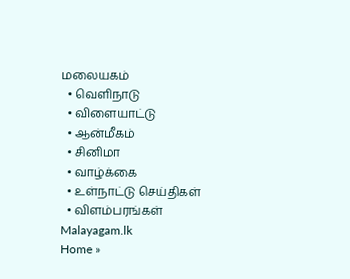மலையகம்
  • வெளிநாடு
  • விளையாட்டு
  • ஆன்மீகம்
  • சினிமா
  • வாழ்க்கை
  • உள்நாட்டு செய்திகள்
  • விளம்பரங்கள்
Malayagam.lk
Home »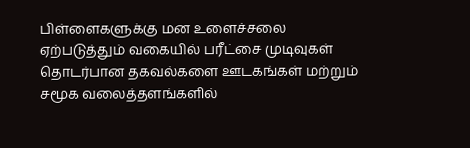பிள்ளைகளுக்கு மன உளைச்சலை ஏற்படுத்தும் வகையில் பரீட்சை முடிவுகள் தொடர்பான தகவல்களை ஊடகங்கள் மற்றும் சமூக வலைத்தளங்களில்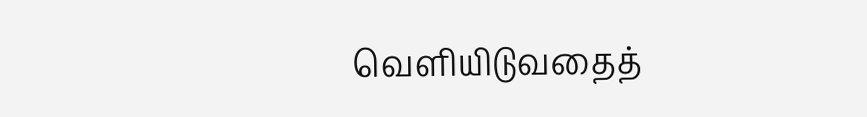வெளியிடுவதைத்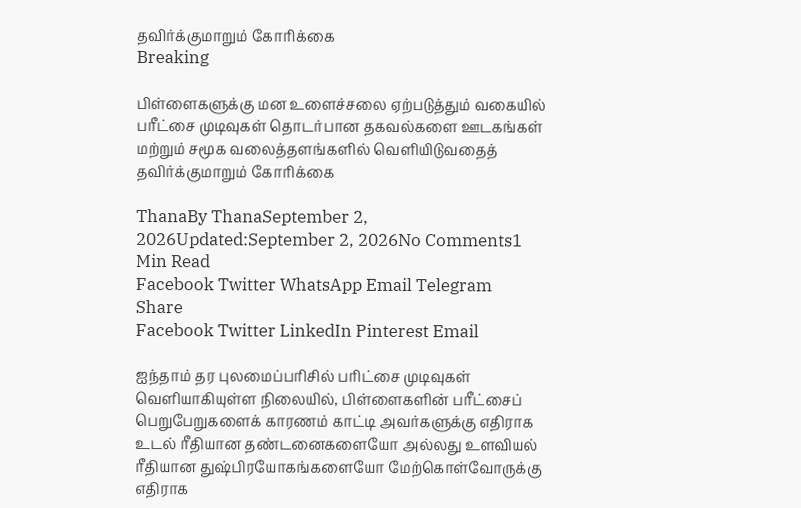தவிர்க்குமாறும் கோரிக்கை
Breaking

பிள்ளைகளுக்கு மன உளைச்சலை ஏற்படுத்தும் வகையில் பரீட்சை முடிவுகள் தொடர்பான தகவல்களை ஊடகங்கள் மற்றும் சமூக வலைத்தளங்களில் வெளியிடுவதைத் தவிர்க்குமாறும் கோரிக்கை

ThanaBy ThanaSeptember 2, 2026Updated:September 2, 2026No Comments1 Min Read
Facebook Twitter WhatsApp Email Telegram
Share
Facebook Twitter LinkedIn Pinterest Email

ஐந்தாம் தர புலமைப்பரிசில் பரிட்சை முடிவுகள் வெளியாகியுள்ள நிலையில், பிள்ளைகளின் பரீட்சைப் பெறுபேறுகளைக் காரணம் காட்டி அவர்களுக்கு எதிராக உடல் ரீதியான தண்டனைகளையோ அல்லது உளவியல் ரீதியான துஷ்பிரயோகங்களையோ மேற்கொள்வோருக்கு எதிராக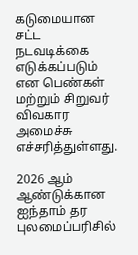கடுமையான சட்ட நடவடிக்கை எடுக்கப்படும் என பெண்கள் மற்றும் சிறுவர் விவகார அமைச்சு எச்சரித்துள்ளது.

2026 ஆம் ஆண்டுக்கான ஐந்தாம் தர புலமைப்பரிசில்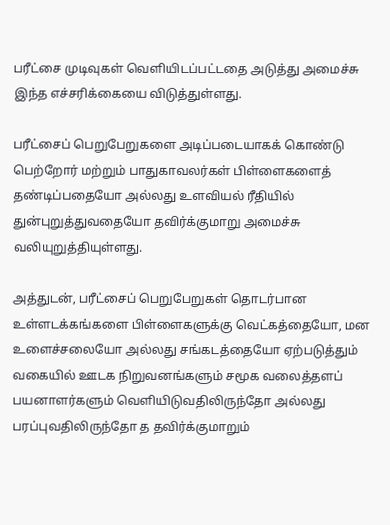பரீட்சை முடிவுகள் வெளியிடப்பட்டதை அடுத்து அமைச்சு இந்த எச்சரிக்கையை விடுத்துள்ளது.

பரீட்சைப் பெறுபேறுகளை அடிப்படையாகக் கொண்டு பெற்றோர் மற்றும் பாதுகாவலர்கள் பிள்ளைகளைத் தண்டிப்பதையோ அல்லது உளவியல் ரீதியில் துன்புறுத்துவதையோ தவிர்க்குமாறு அமைச்சு வலியுறுத்தியுள்ளது.

அத்துடன், பரீட்சைப் பெறுபேறுகள் தொடர்பான உள்ளடக்கங்களை பிள்ளைகளுக்கு வெட்கத்தையோ, மன உளைச்சலையோ அல்லது சங்கடத்தையோ ஏற்படுத்தும் வகையில் ஊடக நிறுவனங்களும் சமூக வலைத்தளப் பயனாளர்களும் வெளியிடுவதிலிருந்தோ அல்லது பரப்புவதிலிருந்தோ த தவிர்க்குமாறும்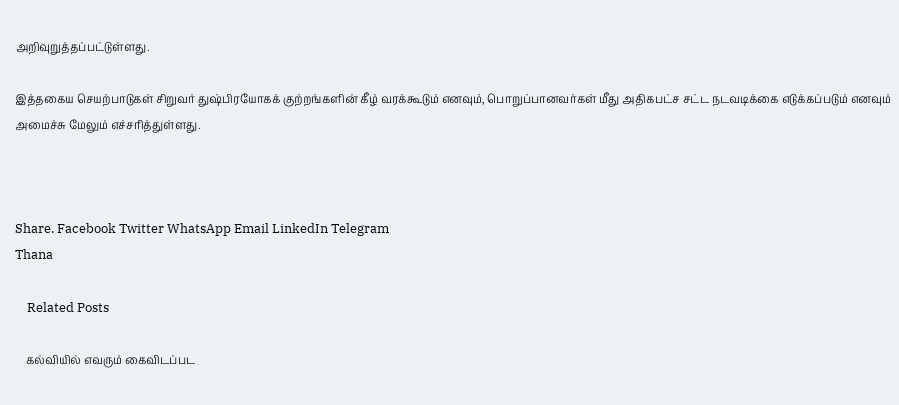அறிவுறுத்தப்பட்டுள்ளது.

இத்தகைய செயற்பாடுகள் சிறுவர் துஷ்பிரயோகக் குற்றங்களின் கீழ் வரக்கூடும் எனவும், பொறுப்பானவர்கள் மீது அதிகபட்ச சட்ட நடவடிக்கை எடுக்கப்படும் எனவும் அமைச்சு மேலும் எச்சரித்துள்ளது.



Share. Facebook Twitter WhatsApp Email LinkedIn Telegram
Thana

    Related Posts

    கல்வியில் எவரும் கைவிடப்பட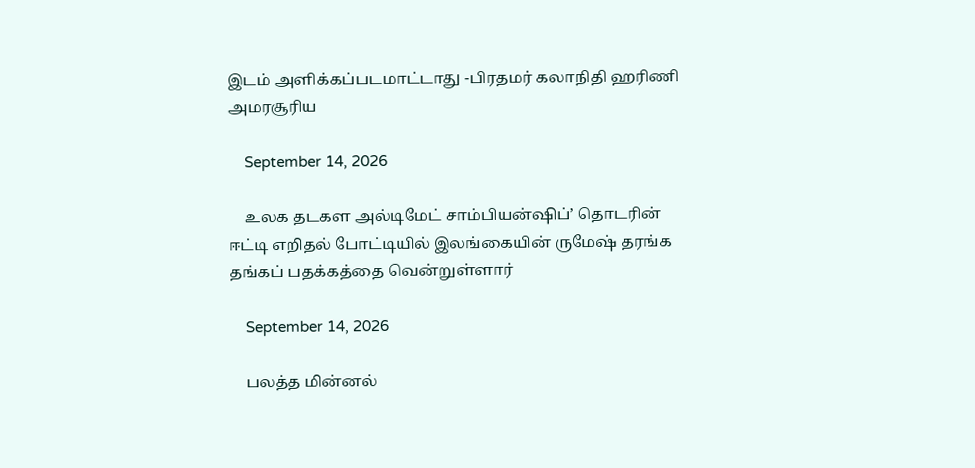இடம் அளிக்கப்படமாட்டாது -பிரதமர் கலாநிதி ஹரிணி அமரசூரிய

    September 14, 2026

    உலக தடகள அல்டிமேட் சாம்பியன்ஷிப்’ தொடரின் ஈட்டி எறிதல் போட்டியில் இலங்கையின் ருமேஷ் தரங்க தங்கப் பதக்கத்தை வென்றுள்ளார்

    September 14, 2026

    பலத்த மின்னல்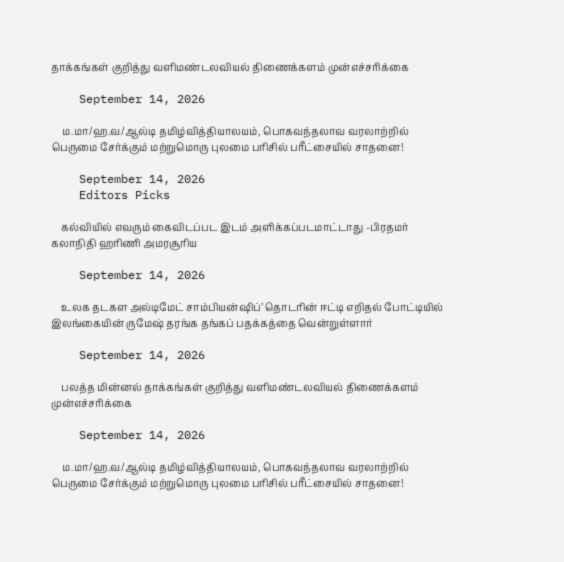தாக்கங்கள் குறித்து வளிமண்டலவியல் திணைக்களம் முன்எச்சரிக்கை

    September 14, 2026

    ம.மா/ஹ.வ/ஆல்டி தமிழ்வித்தியாலயம், பொகவந்தலாவ வரலாற்றில் பெருமை சேர்க்கும் மற்றுமொரு புலமை பரிசில் பரீட்சையில் சாதனை!

    September 14, 2026
    Editors Picks

    கல்வியில் எவரும் கைவிடப்பட இடம் அளிக்கப்படமாட்டாது -பிரதமர் கலாநிதி ஹரிணி அமரசூரிய

    September 14, 2026

    உலக தடகள அல்டிமேட் சாம்பியன்ஷிப்’ தொடரின் ஈட்டி எறிதல் போட்டியில் இலங்கையின் ருமேஷ் தரங்க தங்கப் பதக்கத்தை வென்றுள்ளார்

    September 14, 2026

    பலத்த மின்னல் தாக்கங்கள் குறித்து வளிமண்டலவியல் திணைக்களம் முன்எச்சரிக்கை

    September 14, 2026

    ம.மா/ஹ.வ/ஆல்டி தமிழ்வித்தியாலயம், பொகவந்தலாவ வரலாற்றில் பெருமை சேர்க்கும் மற்றுமொரு புலமை பரிசில் பரீட்சையில் சாதனை!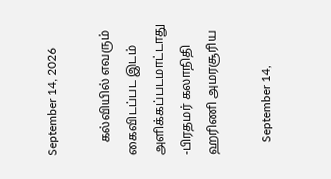September 14, 2026

    கல்வியில் எவரும் கைவிடப்பட இடம் அளிக்கப்படமாட்டாது -பிரதமர் கலாநிதி ஹரிணி அமரசூரிய

    September 14,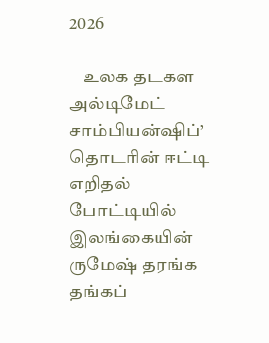2026

    உலக தடகள அல்டிமேட் சாம்பியன்ஷிப்’ தொடரின் ஈட்டி எறிதல் போட்டியில் இலங்கையின் ருமேஷ் தரங்க தங்கப்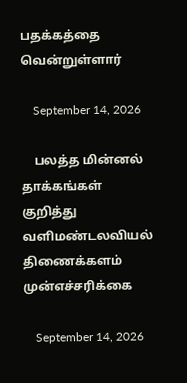பதக்கத்தை வென்றுள்ளார்

    September 14, 2026

    பலத்த மின்னல் தாக்கங்கள் குறித்து வளிமண்டலவியல் திணைக்களம் முன்எச்சரிக்கை

    September 14, 2026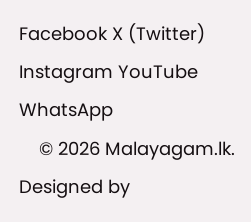Facebook X (Twitter) Instagram YouTube WhatsApp
    © 2026 Malayagam.lk. Designed by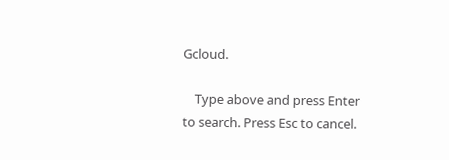Gcloud.

    Type above and press Enter to search. Press Esc to cancel.